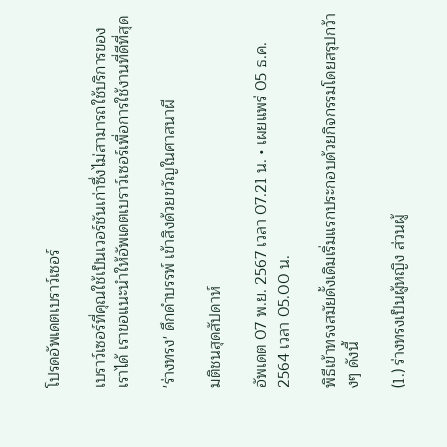โปรดอัพเดตเบราว์เซอร์

เบราว์เซอร์ที่คุณใช้เป็นเวอร์ชันเก่าซึ่งไม่สามารถใช้บริการของเราได้ เราขอแนะนำให้อัพเดตเบราว์เซอร์เพื่อการใช้งานที่ดีที่สุด

'ร่างทรง' ดึกดำบรรพ์ เข้าสิงด้วยขวัญในศาสนาผี

มติชนสุดสัปดาห์

อัพเดต 07 พ.ย. 2567 เวลา 07.21 น. • เผยแพร่ 05 ธ.ค. 2564 เวลา 05.00 น.

พิธีเข้าทรงสมัยดั้งเดิมเริ่มแรกประกอบด้วยกิจกรรมโดยสรุปกว้างๆ ดังนี้

(1.) ร่างทรงเป็นผู้หญิง ส่วนผู้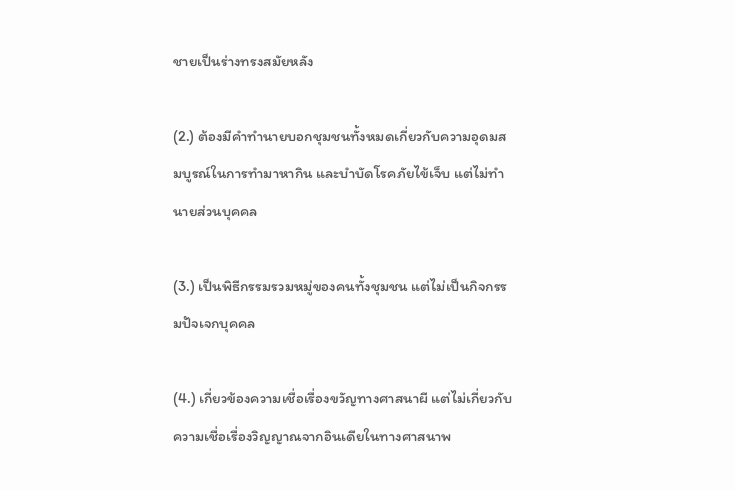ชายเป็นร่างทรงสมัยหลัง

(2.) ต้องมีคำทำนายบอกชุมชนทั้งหมดเกี่ยวกับความอุดมสมบูรณ์ในการทำมาหากิน และบำบัดโรคภัยไข้เจ็บ แต่ไม่ทำนายส่วนบุคคล

(3.) เป็นพิธีกรรมรวมหมู่ของคนทั้งชุมชน แต่ไม่เป็นกิจกรรมปัจเจกบุคคล

(4.) เกี่ยวข้องความเชื่อเรื่องขวัญทางศาสนาผี แต่ไม่เกี่ยวกับความเชื่อเรื่องวิญญาณจากอินเดียในทางศาสนาพ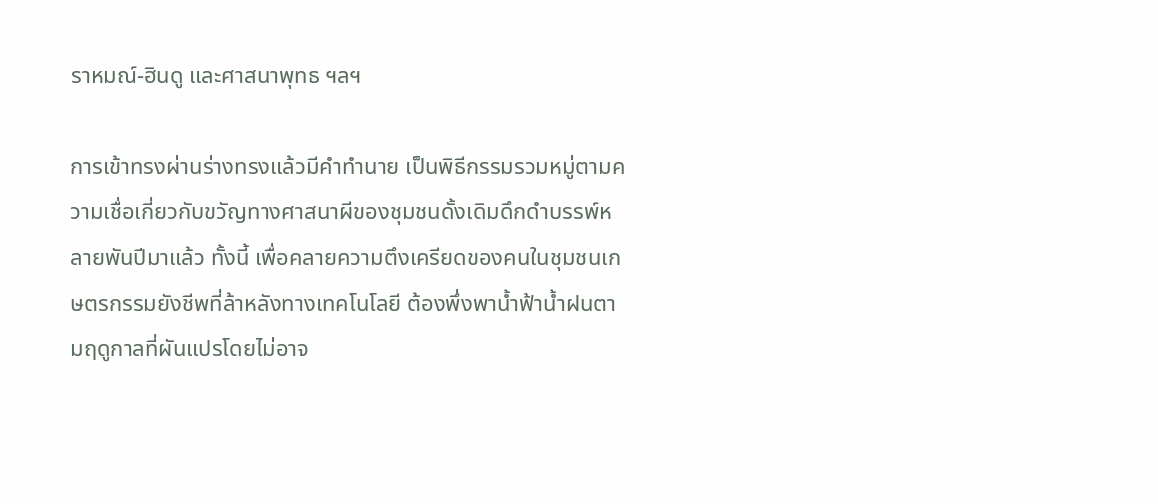ราหมณ์-ฮินดู และศาสนาพุทธ ฯลฯ

การเข้าทรงผ่านร่างทรงแล้วมีคำทำนาย เป็นพิธีกรรมรวมหมู่ตามความเชื่อเกี่ยวกับขวัญทางศาสนาผีของชุมชนดั้งเดิมดึกดำบรรพ์หลายพันปีมาแล้ว ทั้งนี้ เพื่อคลายความตึงเครียดของคนในชุมชนเกษตรกรรมยังชีพที่ล้าหลังทางเทคโนโลยี ต้องพึ่งพาน้ำฟ้าน้ำฝนตามฤดูกาลที่ผันแปรโดยไม่อาจ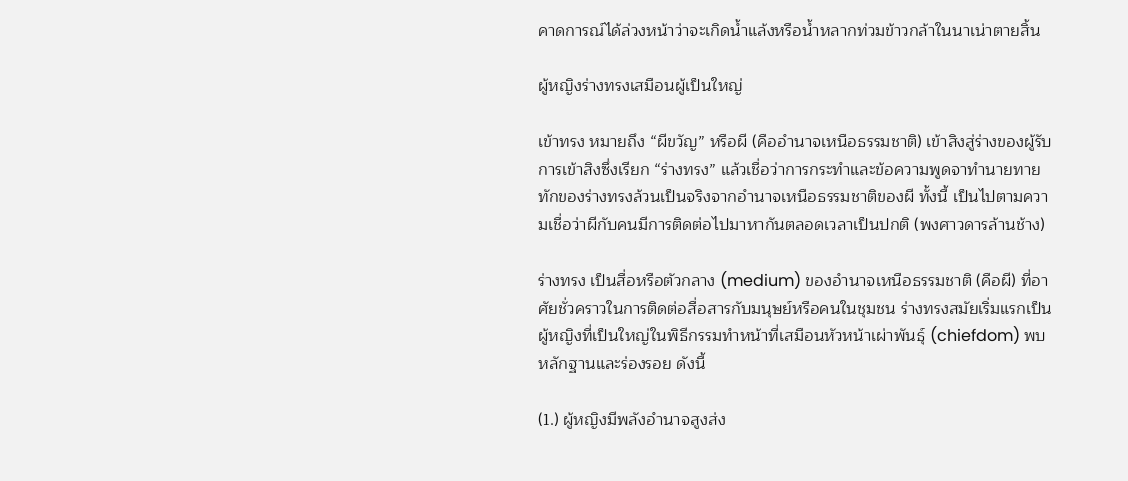คาดการณ์ได้ล่วงหน้าว่าจะเกิดน้ำแล้งหรือน้ำหลากท่วมข้าวกล้าในนาเน่าตายสิ้น

ผู้หญิงร่างทรงเสมือนผู้เป็นใหญ่

เข้าทรง หมายถึง “ผีขวัญ” หรือผี (คืออำนาจเหนือธรรมชาติ) เข้าสิงสู่ร่างของผู้รับการเข้าสิงซึ่งเรียก “ร่างทรง” แล้วเชื่อว่าการกระทำและข้อความพูดจาทำนายทายทักของร่างทรงล้วนเป็นจริงจากอำนาจเหนือธรรมชาติของผี ทั้งนี้ เป็นไปตามความเชื่อว่าผีกับคนมีการติดต่อไปมาหากันตลอดเวลาเป็นปกติ (พงศาวดารล้านช้าง)

ร่างทรง เป็นสื่อหรือตัวกลาง (medium) ของอำนาจเหนือธรรมชาติ (คือผี) ที่อาศัยชั่วคราวในการติดต่อสื่อสารกับมนุษย์หรือคนในชุมชน ร่างทรงสมัยเริ่มแรกเป็นผู้หญิงที่เป็นใหญ่ในพิธีกรรมทำหน้าที่เสมือนหัวหน้าเผ่าพันธุ์ (chiefdom) พบหลักฐานและร่องรอย ดังนี้

(1.) ผู้หญิงมีพลังอำนาจสูงส่ง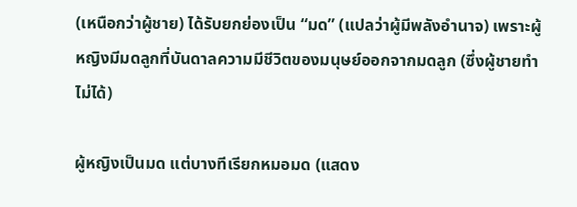(เหนือกว่าผู้ชาย) ได้รับยกย่องเป็น “มด” (แปลว่าผู้มีพลังอำนาจ) เพราะผู้หญิงมีมดลูกที่บันดาลความมีชีวิตของมนุษย์ออกจากมดลูก (ซึ่งผู้ชายทำไม่ได้)

ผู้หญิงเป็นมด แต่บางทีเรียกหมอมด (แสดง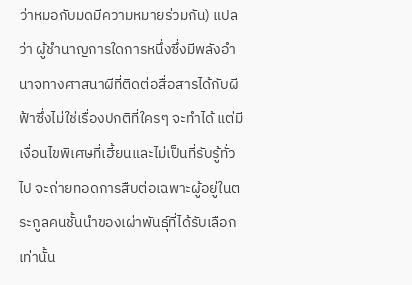ว่าหมอกับมดมีความหมายร่วมกัน) แปลว่า ผู้ชำนาญการใดการหนึ่งซึ่งมีพลังอำนาจทางศาสนาผีที่ติดต่อสื่อสารได้กับผีฟ้าซึ่งไม่ใช่เรื่องปกติที่ใครๆ จะทำได้ แต่มีเงื่อนไขพิเศษที่เฮี้ยนและไม่เป็นที่รับรู้ทั่วไป จะถ่ายทอดการสืบต่อเฉพาะผู้อยู่ในตระกูลคนชั้นนำของเผ่าพันธุ์ที่ได้รับเลือกเท่านั้น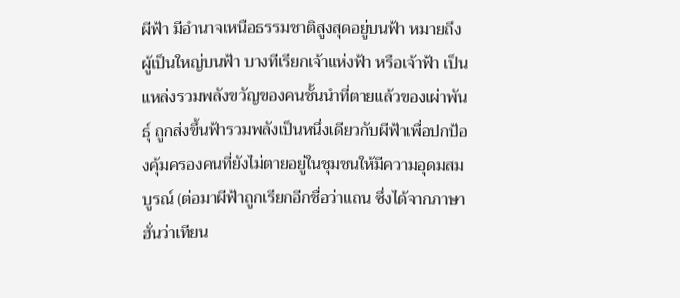ผีฟ้า มีอำนาจเหนือธรรมชาติสูงสุดอยู่บนฟ้า หมายถึง ผู้เป็นใหญ่บนฟ้า บางทีเรียกเจ้าแห่งฟ้า หรือเจ้าฟ้า เป็นแหล่งรวมพลังขวัญของคนชั้นนำที่ตายแล้วของเผ่าพันธุ์ ถูกส่งขึ้นฟ้ารวมพลังเป็นหนึ่งเดียวกับผีฟ้าเพื่อปกป้องคุ้มครองคนที่ยังไม่ตายอยู่ในชุมชนให้มีความอุดมสมบูรณ์ (ต่อมาผีฟ้าถูกเรียกอีกชื่อว่าแถน ซึ่งได้จากภาษาฮั่นว่าเทียน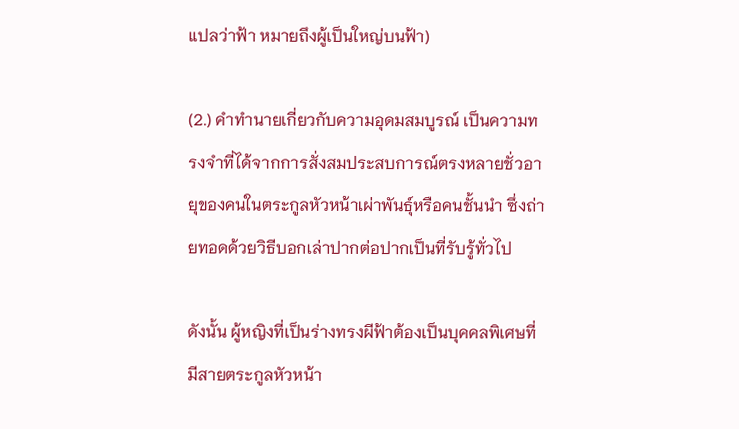แปลว่าฟ้า หมายถึงผู้เป็นใหญ่บนฟ้า)

(2.) คำทำนายเกี่ยวกับความอุดมสมบูรณ์ เป็นความทรงจำที่ได้จากการสั่งสมประสบการณ์ตรงหลายชั่วอายุของคนในตระกูลหัวหน้าเผ่าพันธุ์หรือคนชั้นนำ ซึ่งถ่ายทอดด้วยวิธีบอกเล่าปากต่อปากเป็นที่รับรู้ทั่วไป

ดังนั้น ผู้หญิงที่เป็นร่างทรงผีฟ้าต้องเป็นบุคคลพิเศษที่มีสายตระกูลหัวหน้า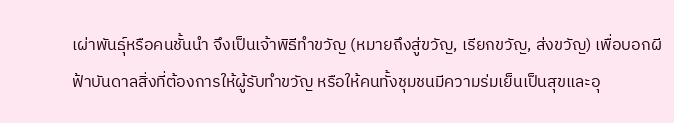เผ่าพันธุ์หรือคนชั้นนำ จึงเป็นเจ้าพิธีทำขวัญ (หมายถึงสู่ขวัญ, เรียกขวัญ, ส่งขวัญ) เพื่อบอกผีฟ้าบันดาลสิ่งที่ต้องการให้ผู้รับทำขวัญ หรือให้คนทั้งชุมชนมีความร่มเย็นเป็นสุขและอุ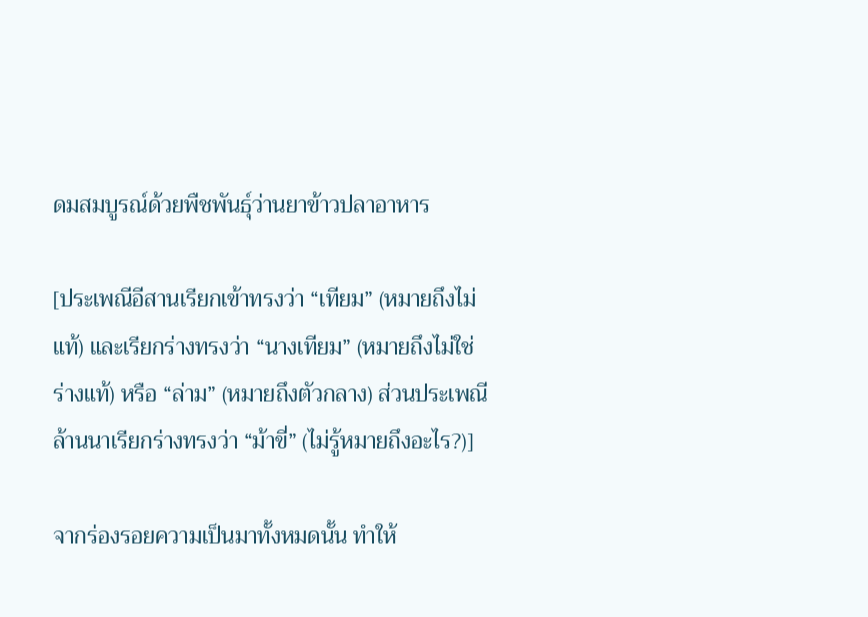ดมสมบูรณ์ด้วยพืชพันธุ์ว่านยาข้าวปลาอาหาร

[ประเพณีอีสานเรียกเข้าทรงว่า “เทียม” (หมายถึงไม่แท้) และเรียกร่างทรงว่า “นางเทียม” (หมายถึงไม่ใช่ร่างแท้) หรือ “ล่าม” (หมายถึงตัวกลาง) ส่วนประเพณีล้านนาเรียกร่างทรงว่า “ม้าขี่” (ไม่รู้หมายถึงอะไร?)]

จากร่องรอยความเป็นมาทั้งหมดนั้น ทำให้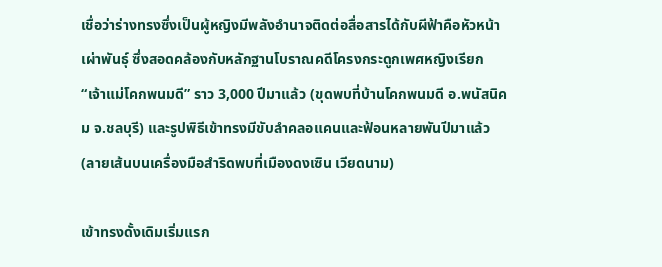เชื่อว่าร่างทรงซึ่งเป็นผู้หญิงมีพลังอำนาจติดต่อสื่อสารได้กับผีฟ้าคือหัวหน้าเผ่าพันธุ์ ซึ่งสอดคล้องกับหลักฐานโบราณคดีโครงกระดูกเพศหญิงเรียก “เจ้าแม่โคกพนมดี” ราว 3,000 ปีมาแล้ว (ขุดพบที่บ้านโคกพนมดี อ.พนัสนิคม จ.ชลบุรี) และรูปพิธีเข้าทรงมีขับลำคลอแคนและฟ้อนหลายพันปีมาแล้ว (ลายเส้นบนเครื่องมือสำริดพบที่เมืองดงเซิน เวียดนาม)

เข้าทรงดั้งเดิมเริ่มแรก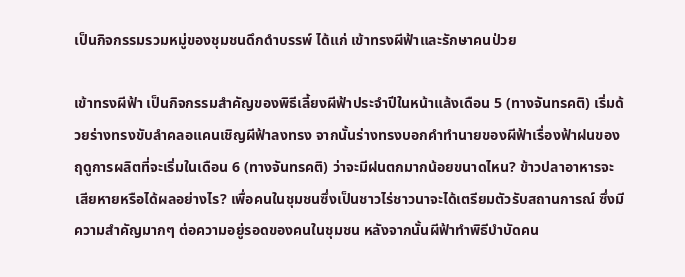เป็นกิจกรรมรวมหมู่ของชุมชนดึกดำบรรพ์ ได้แก่ เข้าทรงผีฟ้าและรักษาคนป่วย

เข้าทรงผีฟ้า เป็นกิจกรรมสำคัญของพิธีเลี้ยงผีฟ้าประจำปีในหน้าแล้งเดือน 5 (ทางจันทรคติ) เริ่มด้วยร่างทรงขับลำคลอแคนเชิญผีฟ้าลงทรง จากนั้นร่างทรงบอกคำทำนายของผีฟ้าเรื่องฟ้าฝนของฤดูการผลิตที่จะเริ่มในเดือน 6 (ทางจันทรคติ) ว่าจะมีฝนตกมากน้อยขนาดไหน? ข้าวปลาอาหารจะเสียหายหรือได้ผลอย่างไร? เพื่อคนในชุมชนซึ่งเป็นชาวไร่ชาวนาจะได้เตรียมตัวรับสถานการณ์ ซึ่งมีความสำคัญมากๆ ต่อความอยู่รอดของคนในชุมชน หลังจากนั้นผีฟ้าทำพิธีบำบัดคน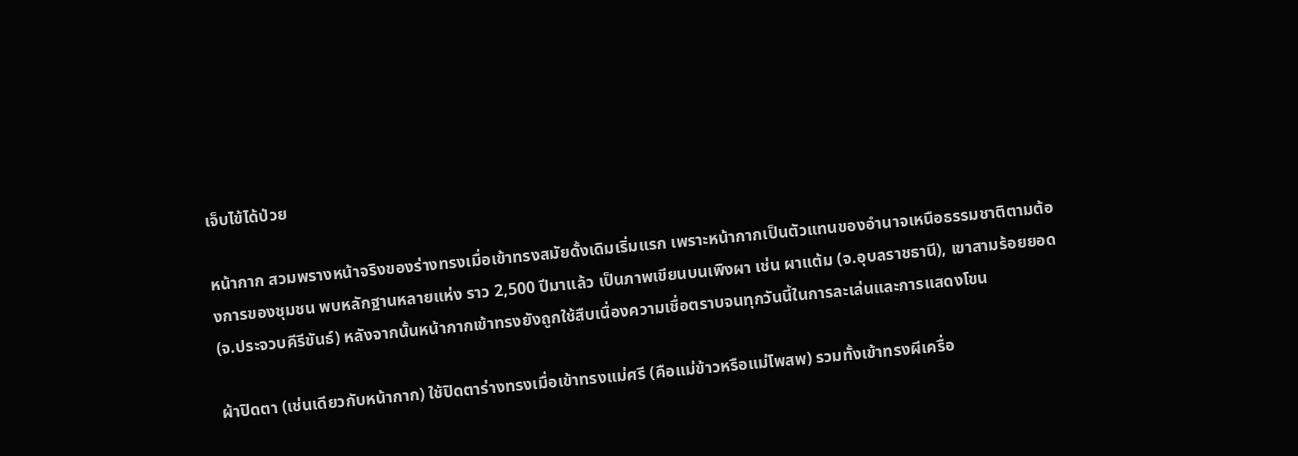เจ็บไข้ได้ป่วย

หน้ากาก สวมพรางหน้าจริงของร่างทรงเมื่อเข้าทรงสมัยดั้งเดิมเริ่มแรก เพราะหน้ากากเป็นตัวแทนของอำนาจเหนือธรรมชาติตามต้องการของชุมชน พบหลักฐานหลายแห่ง ราว 2,500 ปีมาแล้ว เป็นภาพเขียนบนเพิงผา เช่น ผาแต้ม (จ.อุบลราชธานี), เขาสามร้อยยอด (จ.ประจวบคีรีขันธ์) หลังจากนั้นหน้ากากเข้าทรงยังถูกใช้สืบเนื่องความเชื่อตราบจนทุกวันนี้ในการละเล่นและการแสดงโขน

ผ้าปิดตา (เช่นเดียวกับหน้ากาก) ใช้ปิดตาร่างทรงเมื่อเข้าทรงแม่ศรี (คือแม่ข้าวหรือแม่โพสพ) รวมทั้งเข้าทรงผีเครื่อ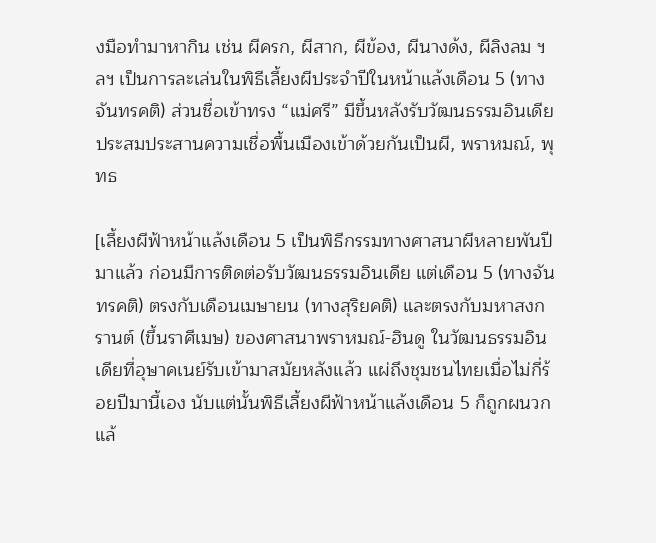งมือทำมาหากิน เช่น ผีครก, ผีสาก, ผีข้อง, ผีนางด้ง, ผีลิงลม ฯลฯ เป็นการละเล่นในพิธีเลี้ยงผีประจำปีในหน้าแล้งเดือน 5 (ทางจันทรคติ) ส่วนชื่อเข้าทรง “แม่ศรี” มีขึ้นหลังรับวัฒนธรรมอินเดียประสมประสานความเชื่อพื้นเมืองเข้าด้วยกันเป็นผี, พราหมณ์, พุทธ

[เลี้ยงผีฟ้าหน้าแล้งเดือน 5 เป็นพิธีกรรมทางศาสนาผีหลายพันปีมาแล้ว ก่อนมีการติดต่อรับวัฒนธรรมอินเดีย แต่เดือน 5 (ทางจันทรคติ) ตรงกับเดือนเมษายน (ทางสุริยคติ) และตรงกับมหาสงกรานต์ (ขึ้นราศีเมษ) ของศาสนาพราหมณ์-ฮินดู ในวัฒนธรรมอินเดียที่อุษาคเนย์รับเข้ามาสมัยหลังแล้ว แผ่ถึงชุมชนไทยเมื่อไม่กี่ร้อยปีมานี้เอง นับแต่นั้นพิธีเลี้ยงผีฟ้าหน้าแล้งเดือน 5 ก็ถูกผนวกแล้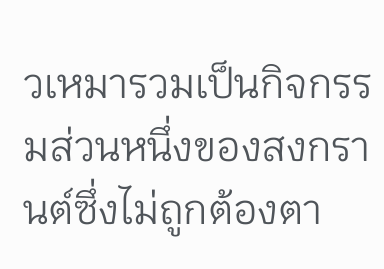วเหมารวมเป็นกิจกรรมส่วนหนึ่งของสงกรานต์ซึ่งไม่ถูกต้องตา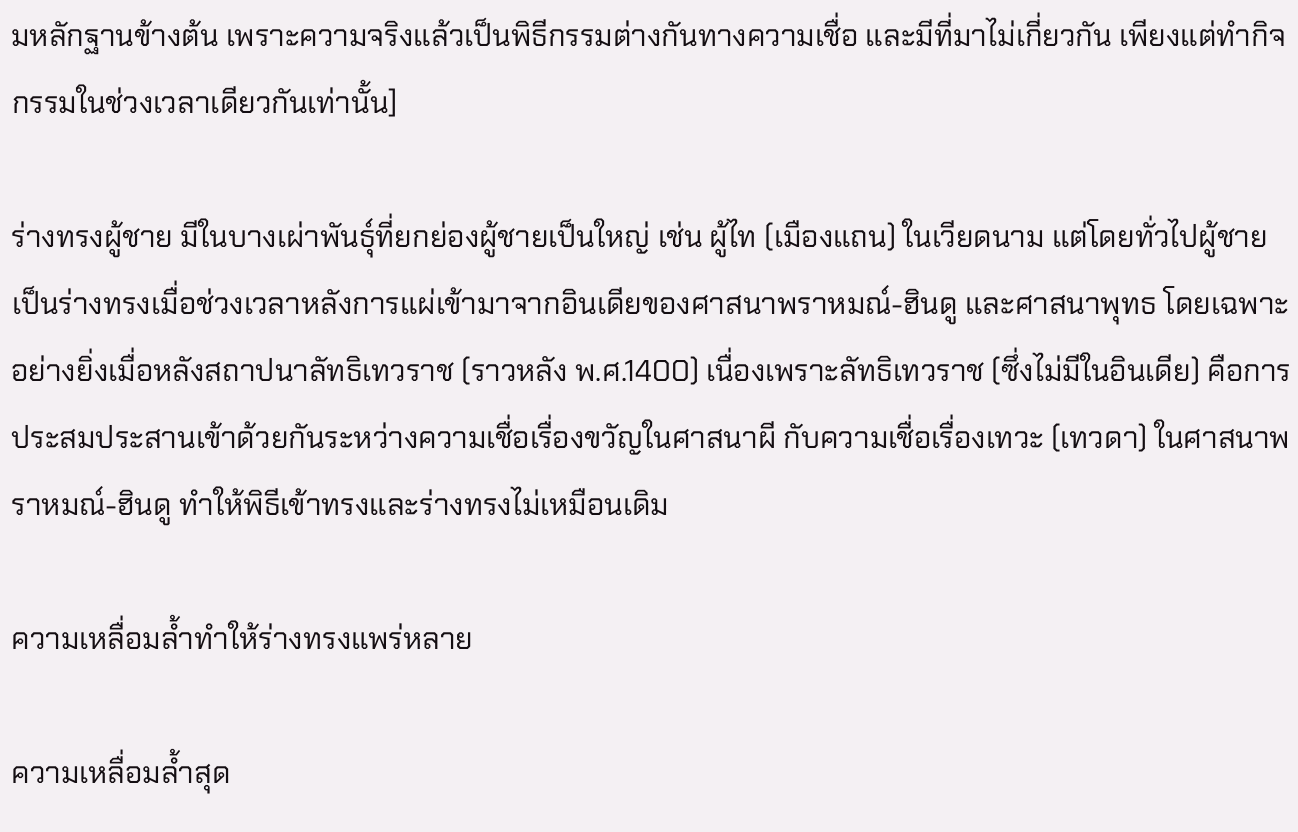มหลักฐานข้างต้น เพราะความจริงแล้วเป็นพิธีกรรมต่างกันทางความเชื่อ และมีที่มาไม่เกี่ยวกัน เพียงแต่ทำกิจกรรมในช่วงเวลาเดียวกันเท่านั้น]

ร่างทรงผู้ชาย มีในบางเผ่าพันธุ์ที่ยกย่องผู้ชายเป็นใหญ่ เช่น ผู้ไท (เมืองแถน) ในเวียดนาม แต่โดยทั่วไปผู้ชายเป็นร่างทรงเมื่อช่วงเวลาหลังการแผ่เข้ามาจากอินเดียของศาสนาพราหมณ์-ฮินดู และศาสนาพุทธ โดยเฉพาะอย่างยิ่งเมื่อหลังสถาปนาลัทธิเทวราช (ราวหลัง พ.ศ.1400) เนื่องเพราะลัทธิเทวราช (ซึ่งไม่มีในอินเดีย) คือการประสมประสานเข้าด้วยกันระหว่างความเชื่อเรื่องขวัญในศาสนาผี กับความเชื่อเรื่องเทวะ (เทวดา) ในศาสนาพราหมณ์-ฮินดู ทำให้พิธีเข้าทรงและร่างทรงไม่เหมือนเดิม

ความเหลื่อมล้ำทำให้ร่างทรงแพร่หลาย

ความเหลื่อมล้ำสุด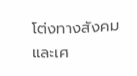โต่งทางสังคมและเศ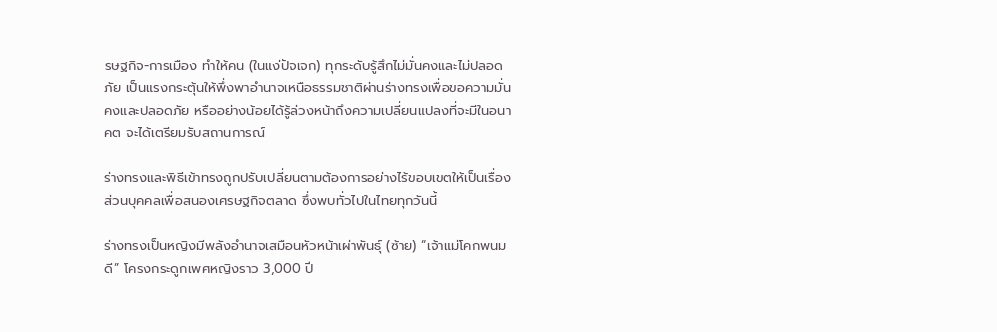รษฐกิจ-การเมือง ทำให้คน (ในแง่ปัจเจก) ทุกระดับรู้สึกไม่มั่นคงและไม่ปลอดภัย เป็นแรงกระตุ้นให้พึ่งพาอำนาจเหนือธรรมชาติผ่านร่างทรงเพื่อขอความมั่นคงและปลอดภัย หรืออย่างน้อยได้รู้ล่วงหน้าถึงความเปลี่ยนแปลงที่จะมีในอนาคต จะได้เตรียมรับสถานการณ์

ร่างทรงและพิธีเข้าทรงถูกปรับเปลี่ยนตามต้องการอย่างไร้ขอบเขตให้เป็นเรื่องส่วนบุคคลเพื่อสนองเศรษฐกิจตลาด ซึ่งพบทั่วไปในไทยทุกวันนี้

ร่างทรงเป็นหญิงมีพลังอำนาจเสมือนหัวหน้าเผ่าพันธุ์ (ซ้าย) “เจ้าแม่โคกพนมดี” โครงกระดูกเพศหญิงราว 3,000 ปี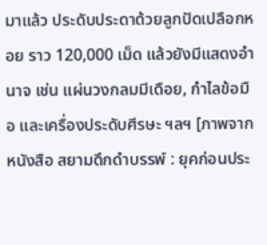มาแล้ว ประดับประดาด้วยลูกปัดเปลือกหอย ราว 120,000 เม็ด แล้วยังมีแสดงอำนาจ เช่น แผ่นวงกลมมีเดือย, กำไลข้อมือ และเครื่องประดับศีรษะ ฯลฯ [ภาพจากหนังสือ สยามดึกดำบรรพ์ : ยุคก่อนประ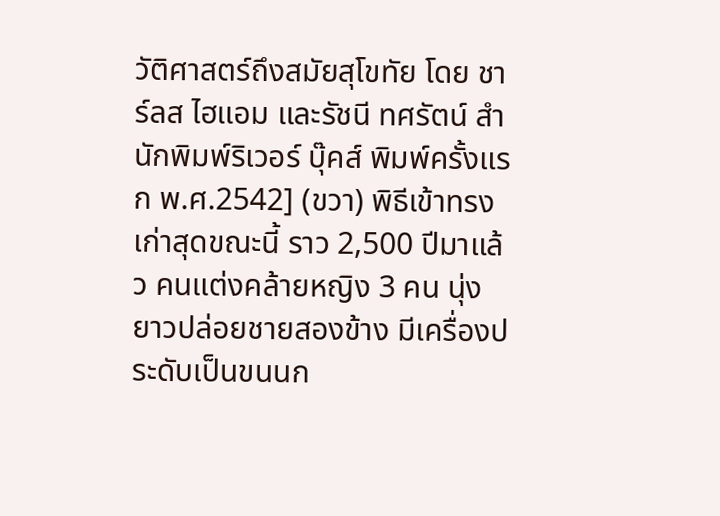วัติศาสตร์ถึงสมัยสุโขทัย โดย ชาร์ลส ไฮแอม และรัชนี ทศรัตน์ สำนักพิมพ์ริเวอร์ บุ๊คส์ พิมพ์ครั้งแรก พ.ศ.2542] (ขวา) พิธีเข้าทรงเก่าสุดขณะนี้ ราว 2,500 ปีมาแล้ว คนแต่งคล้ายหญิง 3 คน นุ่งยาวปล่อยชายสองข้าง มีเครื่องประดับเป็นขนนก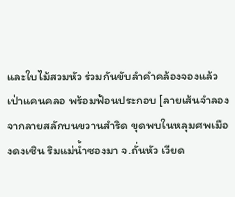และใบไม้สวมหัว ร่วมกันขับลำคำคล้องจองแล้วเป่าแคนคลอ พร้อมฟ้อนประกอบ [ลายเส้นจำลองจากลายสลักบนขวานสำริด ขุดพบในหลุมศพเมืองดงเซิน ริมแม่น้ำซองมา จ.ถั่นหัว เวียด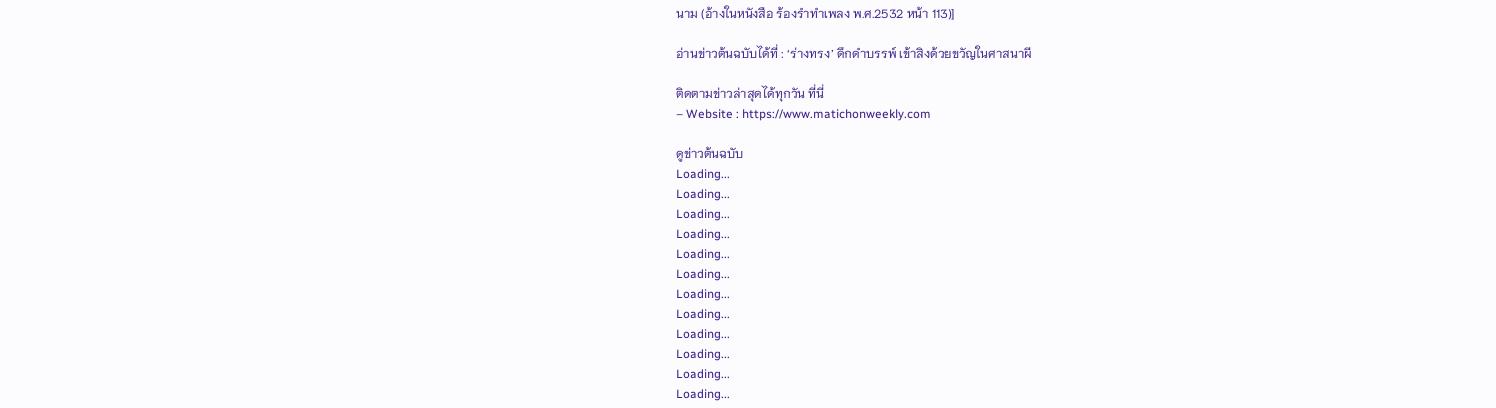นาม (อ้างในหนังสือ ร้องรำทำเพลง พ.ศ.2532 หน้า 113)]

อ่านข่าวต้นฉบับได้ที่ : ‘ร่างทรง’ ดึกดำบรรพ์ เข้าสิงด้วยขวัญในศาสนาผี

ติดตามข่าวล่าสุดได้ทุกวัน ที่นี่
– Website : https://www.matichonweekly.com

ดูข่าวต้นฉบับ
Loading...
Loading...
Loading...
Loading...
Loading...
Loading...
Loading...
Loading...
Loading...
Loading...
Loading...
Loading...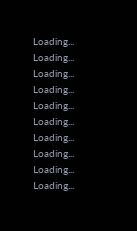Loading...
Loading...
Loading...
Loading...
Loading...
Loading...
Loading...
Loading...
Loading...
Loading...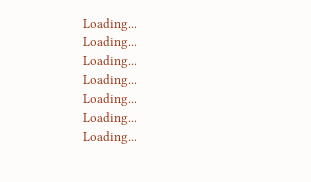Loading...
Loading...
Loading...
Loading...
Loading...
Loading...
Loading...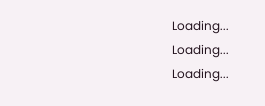Loading...
Loading...
Loading...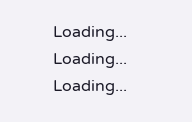Loading...
Loading...
Loading...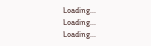Loading...
Loading...
Loading...